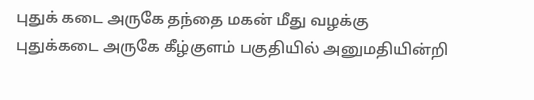புதுக் கடை அருகே தந்தை மகன் மீது வழக்கு
புதுக்கடை அருகே கீழ்குளம் பகுதியில் அனுமதியின்றி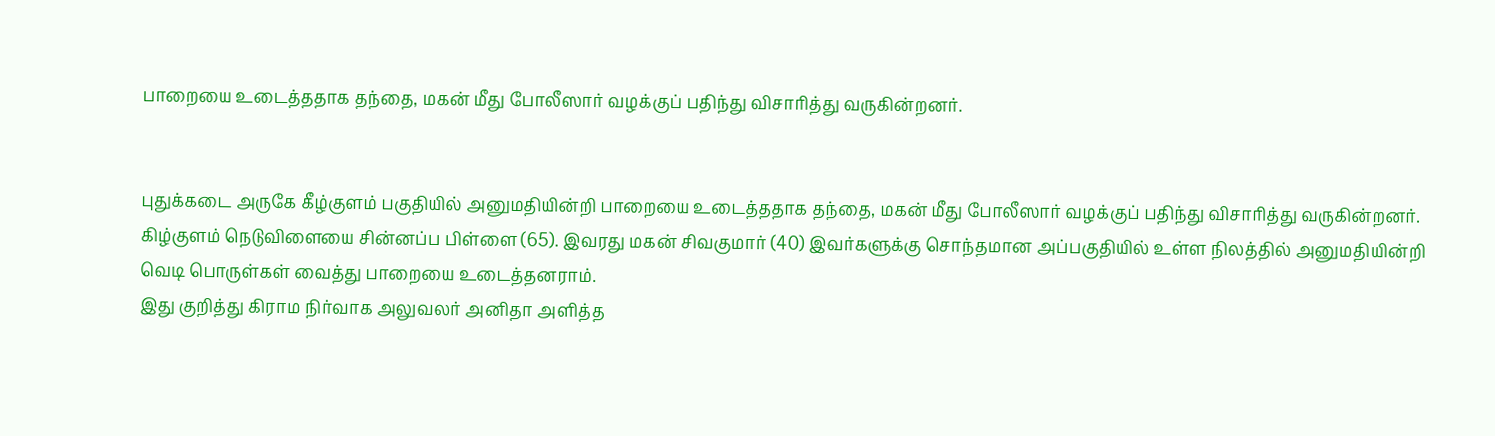பாறையை உடைத்ததாக தந்தை, மகன் மீது போலீஸார் வழக்குப் பதிந்து விசாரித்து வருகின்றனர்.


புதுக்கடை அருகே கீழ்குளம் பகுதியில் அனுமதியின்றி பாறையை உடைத்ததாக தந்தை, மகன் மீது போலீஸார் வழக்குப் பதிந்து விசாரித்து வருகின்றனர்.
கிழ்குளம் நெடுவிளையை சின்னப்ப பிள்ளை (65). இவரது மகன் சிவகுமார் (40) இவர்களுக்கு சொந்தமான அப்பகுதியில் உள்ள நிலத்தில் அனுமதியின்றி வெடி பொருள்கள் வைத்து பாறையை உடைத்தனராம்.
இது குறித்து கிராம நிர்வாக அலுவலர் அனிதா அளித்த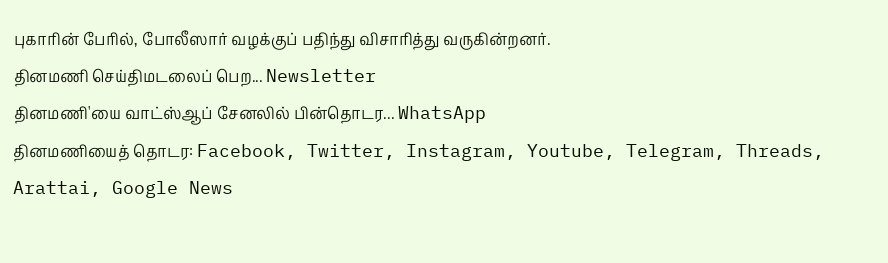புகாரின் பேரில், போலீஸார் வழக்குப் பதிந்து விசாரித்து வருகின்றனர்.
தினமணி செய்திமடலைப் பெற... Newsletter
தினமணி'யை வாட்ஸ்ஆப் சேனலில் பின்தொடர... WhatsApp
தினமணியைத் தொடர: Facebook, Twitter, Instagram, Youtube, Telegram, Threads, Arattai, Google News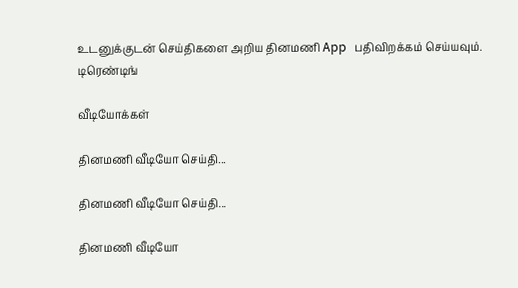உடனுக்குடன் செய்திகளை அறிய தினமணி App பதிவிறக்கம் செய்யவும்.
டிரெண்டிங்

வீடியோக்கள்

தினமணி வீடியோ செய்தி...

தினமணி வீடியோ செய்தி...

தினமணி வீடியோ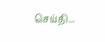செய்தி...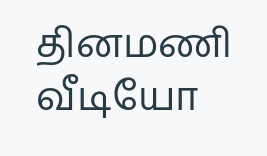தினமணி வீடியோ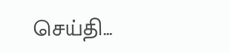செய்தி...